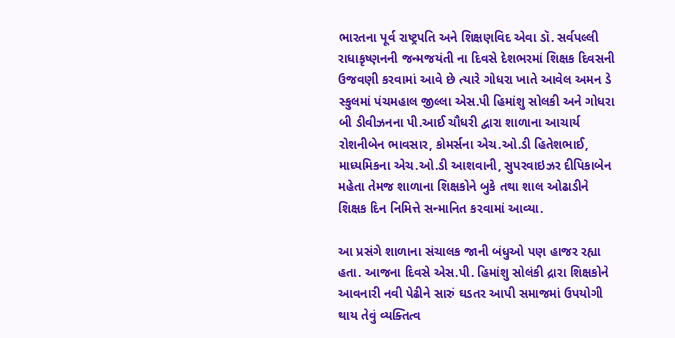ભારતના પૂર્વ રાષ્ટ્રપતિ અને શિક્ષણવિદ એવા ડૉ. સર્વપલ્લી રાધાકૃષ્ણનની જન્મજયંતી ના દિવસે દેશભરમાં શિક્ષક દિવસની ઉજવણી કરવામાં આવે છે ત્યારે ગોધરા ખાતે આવેલ અમન ડે સ્કુલમાં પંચમહાલ જીલ્લા એસ.પી હિમાંશુ સોલકી અને ગોધરા બી ડીવીઝનના પી.આઈ ચૌધરી દ્વારા શાળાના આચાર્ય રોશનીબેન ભાવસાર, કોમર્સના એચ.ઓ.ડી હિતેશભાઈ, માધ્યમિકના એચ.ઓ.ડી આશવાની, સુપરવાઇઝર દીપિકાબેન મહેતા તેમજ શાળાના શિક્ષકોને બુકે તથા શાલ ઓઢાડીને શિક્ષક દિન નિમિત્તે સન્માનિત કરવામાં આવ્યા.

આ પ્રસંગે શાળાના સંચાલક જાની બંધુઓ પણ હાજર રહ્યા હતા. આજના દિવસે એસ.પી. હિમાંશુ સોલંકી દ્રારા શિક્ષકોને આવનારી નવી પેઢીને સારું ઘડતર આપી સમાજમાં ઉપયોગી થાય તેવું વ્યક્તિત્વ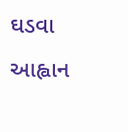ઘડવા આહ્વાન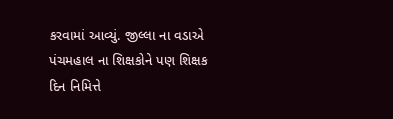કરવામાં આવ્યું. જીલ્લા ના વડાએ પંચમહાલ ના શિક્ષકોને પણ શિક્ષક દિન નિમિત્તે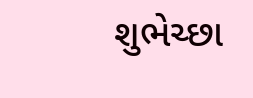શુભેચ્છા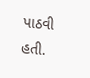પાઠવી હતી.